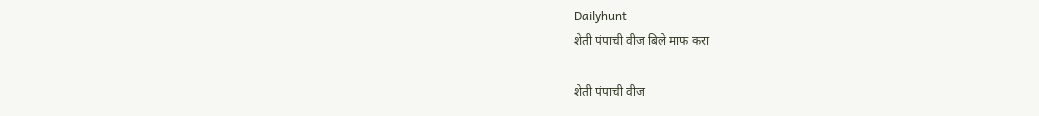Dailyhunt
शेती पंपाची वीज बिले माफ करा

शेती पंपाची वीज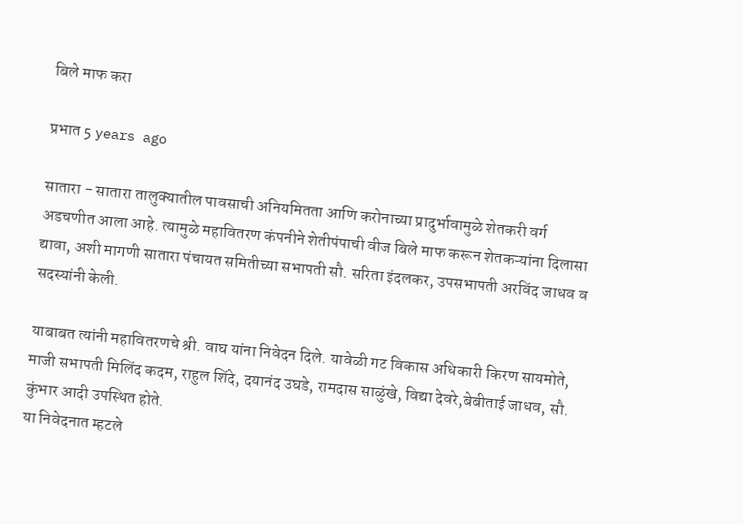बिले माफ करा

प्रभात 5 years ago

सातारा - सातारा तालुक्‍यातील पावसाची अनियमितता आणि करोनाच्या प्रादुर्भावामुळे शेतकरी वर्ग अडचणीत आला आहे. त्यामुळे महावितरण कंपनीने शेतीपंपाची वीज बिले माफ करून शेतकऱ्यांना दिलासा द्यावा, अशी मागणी सातारा पंचायत समितीच्या सभापती सौ. सरिता इंदलकर, उपसभापती अरविंद जाधव व सदस्यांनी केली.

याबाबत त्यांनी महावितरणचे श्री. वाघ यांना निवेदन दिले. यावेळी गट विकास अधिकारी किरण सायमोते, माजी सभापती मिलिंद कदम, राहुल शिंदे, दयानंद उघडे, रामदास साळुंखे, विद्या देवरे,बेबीताई जाधव, सौ. कुंभार आदी उपस्थित होते.
या निवेदनात म्हटले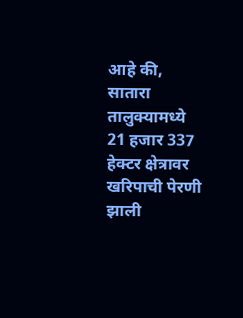आहे की, सातारा तालुक्‍यामध्ये 21 हजार 337 हेक्‍टर क्षेत्रावर खरिपाची पेरणी झाली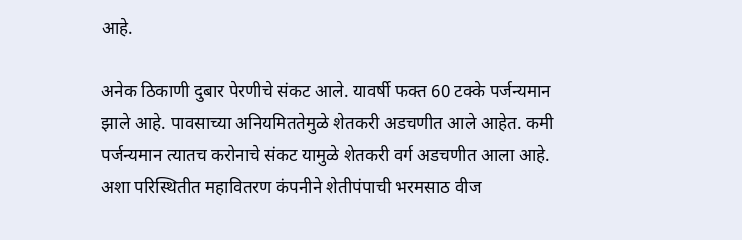आहे.

अनेक ठिकाणी दुबार पेरणीचे संकट आले. यावर्षी फक्त 60 टक्के पर्जन्यमान झाले आहे. पावसाच्या अनियमिततेमुळे शेतकरी अडचणीत आले आहेत. कमी पर्जन्यमान त्यातच करोनाचे संकट यामुळे शेतकरी वर्ग अडचणीत आला आहे. अशा परिस्थितीत महावितरण कंपनीने शेतीपंपाची भरमसाठ वीज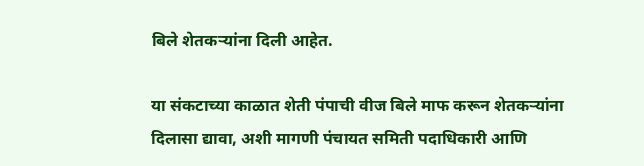बिले शेतकऱ्यांना दिली आहेत.

या संकटाच्या काळात शेती पंपाची वीज बिले माफ करून शेतकऱ्यांना दिलासा द्यावा, अशी मागणी पंचायत समिती पदाधिकारी आणि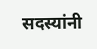सदस्यांनी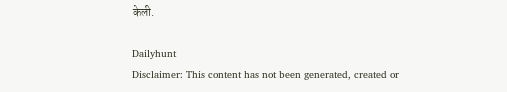केली.

Dailyhunt
Disclaimer: This content has not been generated, created or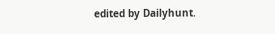edited by Dailyhunt.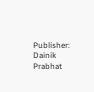Publisher: Dainik Prabhat